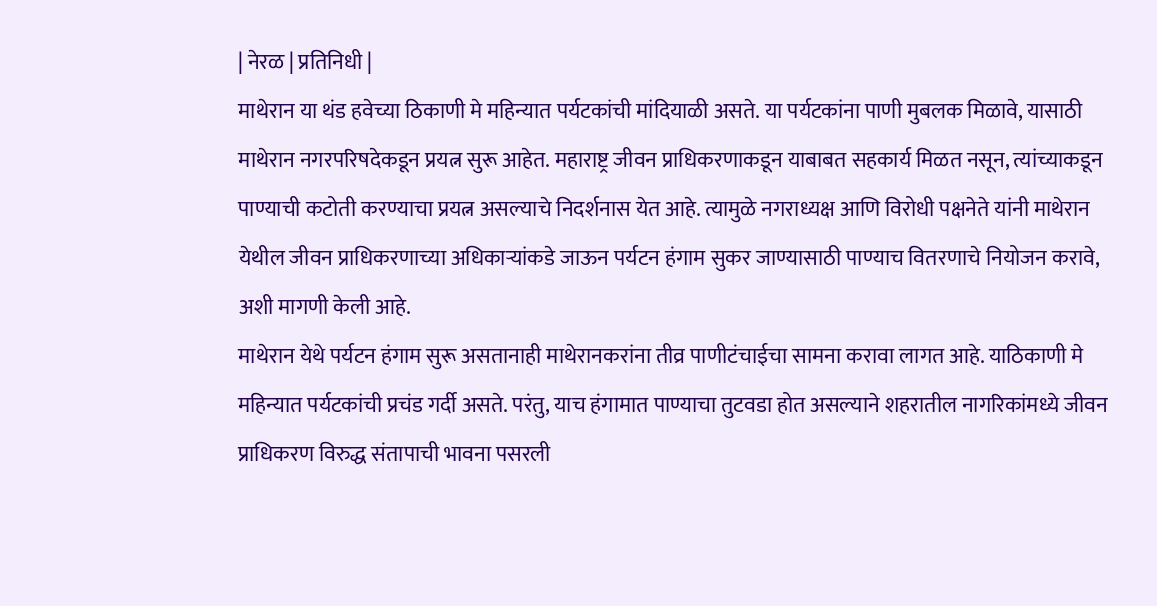| नेरळ | प्रतिनिधी |
माथेरान या थंड हवेच्या ठिकाणी मे महिन्यात पर्यटकांची मांदियाळी असते. या पर्यटकांना पाणी मुबलक मिळावे, यासाठी माथेरान नगरपरिषदेकडून प्रयत्न सुरू आहेत. महाराष्ट्र जीवन प्राधिकरणाकडून याबाबत सहकार्य मिळत नसून, त्यांच्याकडून पाण्याची कटोती करण्याचा प्रयत्न असल्याचे निदर्शनास येत आहे. त्यामुळे नगराध्यक्ष आणि विरोधी पक्षनेते यांनी माथेरान येथील जीवन प्राधिकरणाच्या अधिकाऱ्यांकडे जाऊन पर्यटन हंगाम सुकर जाण्यासाठी पाण्याच वितरणाचे नियोजन करावे, अशी मागणी केली आहे.
माथेरान येथे पर्यटन हंगाम सुरू असतानाही माथेरानकरांना तीव्र पाणीटंचाईचा सामना करावा लागत आहे. याठिकाणी मे महिन्यात पर्यटकांची प्रचंड गर्दी असते. परंतु, याच हंगामात पाण्याचा तुटवडा होत असल्याने शहरातील नागरिकांमध्ये जीवन प्राधिकरण विरुद्ध संतापाची भावना पसरली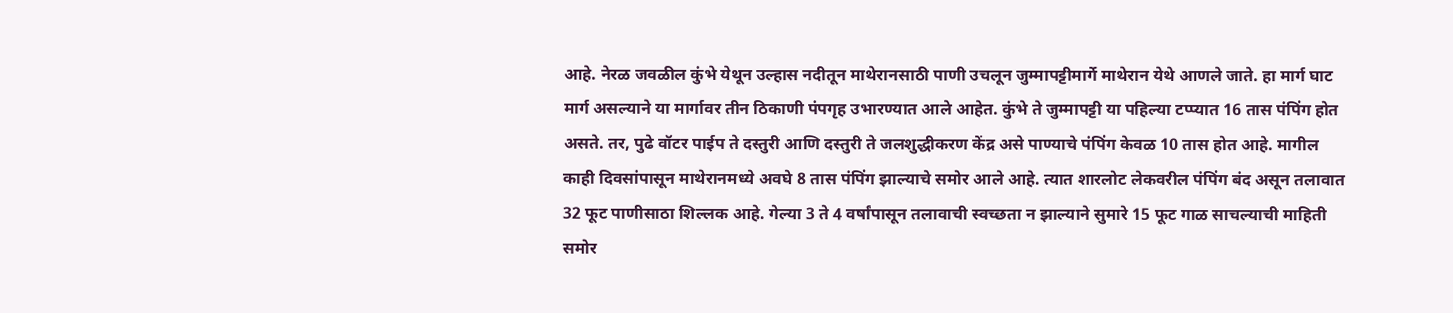आहे. नेरळ जवळील कुंभे येथून उल्हास नदीतून माथेरानसाठी पाणी उचलून जुम्मापट्टीमार्गे माथेरान येथे आणले जाते. हा मार्ग घाट मार्ग असल्याने या मार्गावर तीन ठिकाणी पंपगृह उभारण्यात आले आहेत. कुंभे ते जुम्मापट्टी या पहिल्या टप्प्यात 16 तास पंपिंग होत असते. तर, पुढे वॉटर पाईप ते दस्तुरी आणि दस्तुरी ते जलशुद्धीकरण केंद्र असे पाण्याचे पंपिंग केवळ 10 तास होत आहे. मागील काही दिवसांपासून माथेरानमध्ये अवघे 8 तास पंपिंग झाल्याचे समोर आले आहे. त्यात शारलोट लेकवरील पंपिंग बंद असून तलावात 32 फूट पाणीसाठा शिल्लक आहे. गेल्या 3 ते 4 वर्षांपासून तलावाची स्वच्छता न झाल्याने सुमारे 15 फूट गाळ साचल्याची माहिती समोर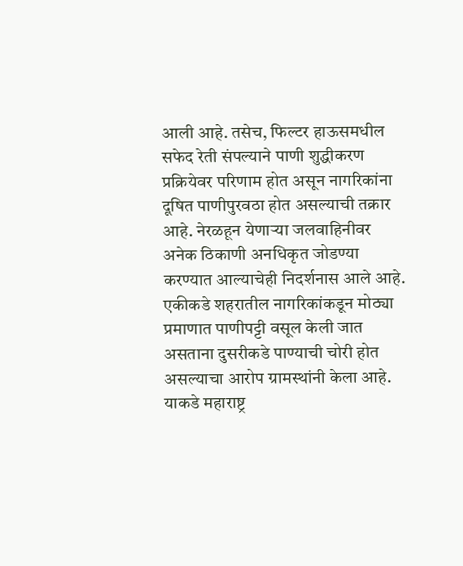आली आहे. तसेच, फिल्टर हाऊसमधील सफेद रेती संपल्याने पाणी शुद्धीकरण प्रक्रियेवर परिणाम होत असून नागरिकांना दूषित पाणीपुरवठा होत असल्याची तक्रार आहे. नेरळहून येणाऱ्या जलवाहिनीवर अनेक ठिकाणी अनधिकृत जोडण्या करण्यात आल्याचेही निदर्शनास आले आहे. एकीकडे शहरातील नागरिकांकडून मोठ्या प्रमाणात पाणीपट्टी वसूल केली जात असताना दुसरीकडे पाण्याची चोरी होत असल्याचा आरोप ग्रामस्थांनी केला आहे. याकडे महाराष्ट्र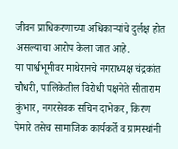जीवन प्राधिकरणाच्या अधिकाऱ्यांचे दुर्लक्ष होत असल्याचा आरोप केला जात आहे.
या पार्श्वभूमीवर माथेरानचे नगराध्यक्ष चंद्रकांत चौधरी, पालिकेतील विरोधी पक्षनेते सीताराम कुंभार, नगरसेवक सचिन दाभेकर, किरण पेमारे तसेच सामाजिक कार्यकर्ते व ग्रामस्थांनी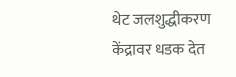थेट जलशुद्धीकरण केंद्रावर धडक देत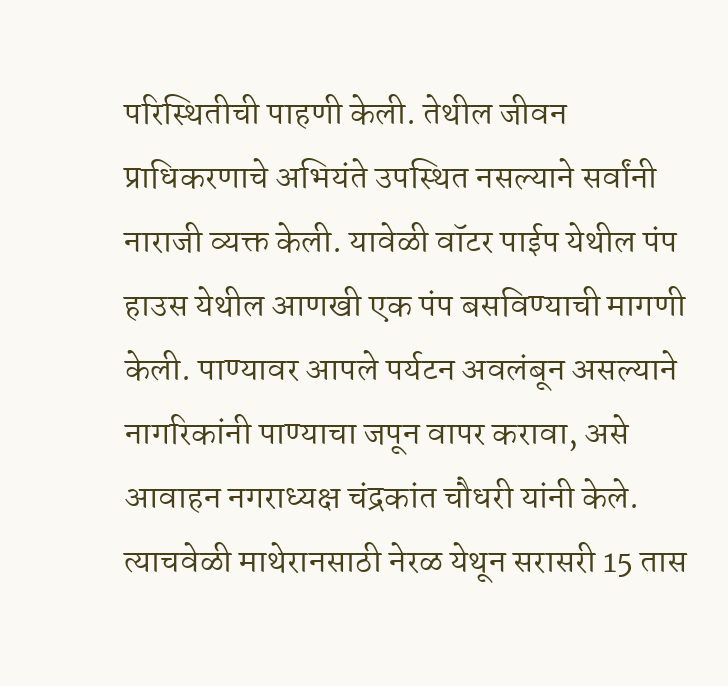परिस्थितीची पाहणी केली. तेथील जीवन प्राधिकरणाचे अभियंते उपस्थित नसल्याने सर्वांनी नाराजी व्यक्त केली. यावेळी वॉटर पाईप येथील पंप हाउस येथील आणखी एक पंप बसविण्याची मागणी केली. पाण्यावर आपले पर्यटन अवलंबून असल्याने नागरिकांनी पाण्याचा जपून वापर करावा, असे आवाहन नगराध्यक्ष चंद्रकांत चौधरी यांनी केले. त्याचवेळी माथेरानसाठी नेरळ येथून सरासरी 15 तास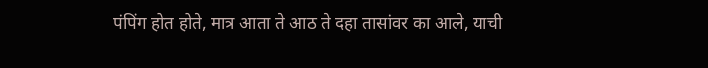पंपिंग होत होते, मात्र आता ते आठ ते दहा तासांवर का आले, याची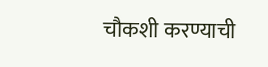चौकशी करण्याची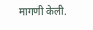मागणी केली.